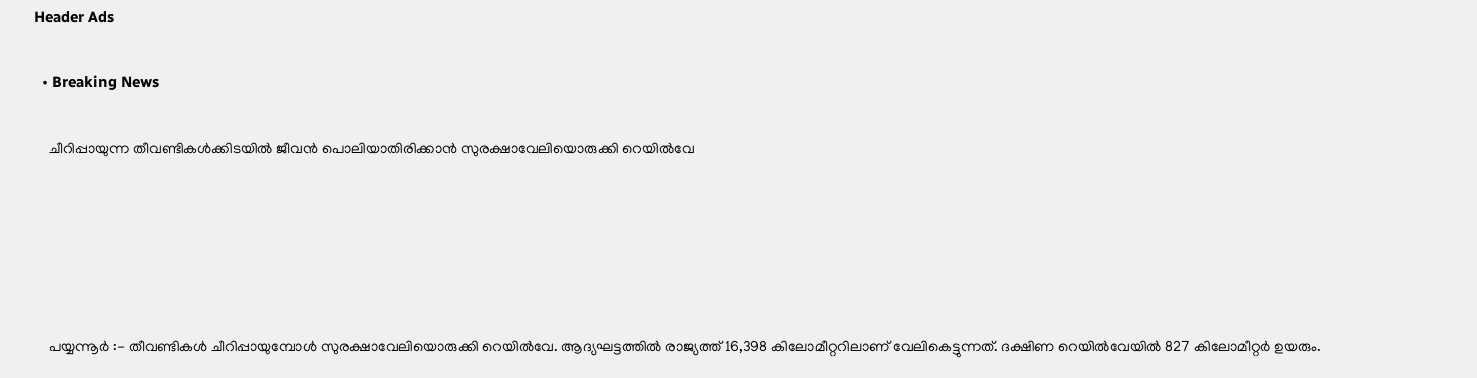Header Ads

  • Breaking News

    ചീറിപ്പായുന്ന തീവണ്ടികൾക്കിടയിൽ ജീവൻ പൊലിയാതിരിക്കാൻ സുരക്ഷാവേലിയൊരുക്കി റെയിൽവേ





    പയ്യന്നൂർ :- തീവണ്ടികൾ ചീറിപ്പായുമ്പോൾ സുരക്ഷാവേലിയൊരുക്കി റെയിൽവേ. ആദ്യഘട്ടത്തിൽ രാജ്യത്ത് 16,398 കിലോമീറ്ററിലാണ് വേലികെട്ടുന്നത്. ദക്ഷിണ റെയിൽവേയിൽ 827 കിലോമീറ്റർ ഉയരും.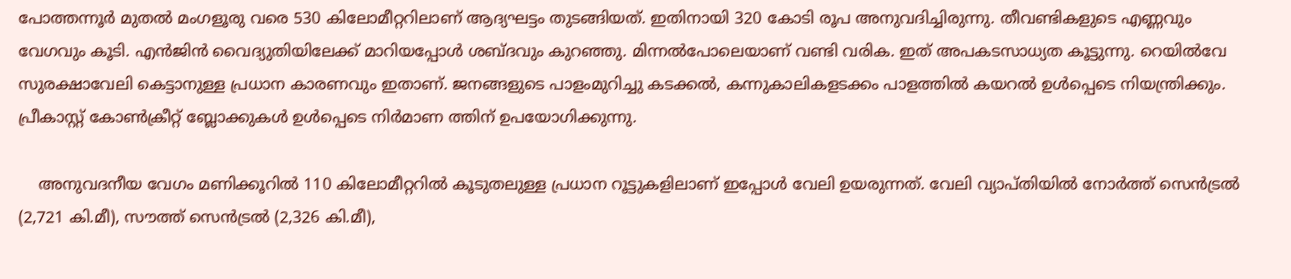പോത്തന്നൂർ മുതൽ മംഗളൂരു വരെ 530 കിലോമീറ്ററിലാണ് ആദ്യഘട്ടം തുടങ്ങിയത്. ഇതിനായി 320 കോടി രൂപ അനുവദിച്ചിരുന്നു. തീവണ്ടികളുടെ എണ്ണവും വേഗവും കൂടി. എൻജിൻ വൈദ്യുതിയിലേക്ക് മാറിയപ്പോൾ ശബ്ദവും കുറഞ്ഞു. മിന്നൽപോലെയാണ് വണ്ടി വരിക. ഇത് അപകടസാധ്യത കൂട്ടുന്നു. റെയിൽവേ സുരക്ഷാവേലി കെട്ടാനുള്ള പ്രധാന കാരണവും ഇതാണ്. ജനങ്ങളുടെ പാളംമുറിച്ചു കടക്കൽ, കന്നുകാലികളടക്കം പാളത്തിൽ കയറൽ ഉൾപ്പെടെ നിയന്ത്രിക്കും. പ്രീകാസ്റ്റ് കോൺക്രീറ്റ് ബ്ലോക്കുകൾ ഉൾപ്പെടെ നിർമാണ ത്തിന് ഉപയോഗിക്കുന്നു.

    അനുവദനീയ വേഗം മണിക്കൂറിൽ 110 കിലോമീറ്ററിൽ കൂടുതലുള്ള പ്രധാന റൂട്ടുകളിലാണ് ഇപ്പോൾ വേലി ഉയരുന്നത്. വേലി വ്യാപ്തിയിൽ നോർത്ത് സെൻട്രൽ (2,721 കി.മീ), സൗത്ത് സെൻട്രൽ (2,326 കി.മീ),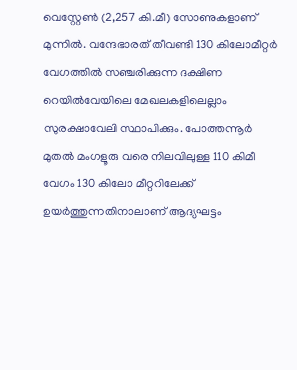വെസ്റ്റേൺ (2,257 കി.മീ) സോണുകളാണ് മുന്നിൽ. വന്ദേഭാരത് തീവണ്ടി 130 കിലോമീറ്റർ വേഗത്തിൽ സഞ്ചരിക്കുന്ന ദക്ഷിണ റെയിൽവേയിലെ മേഖലകളിലെല്ലാം സുരക്ഷാവേലി സ്ഥാപിക്കും. പോത്തന്നൂർ മുതൽ മംഗളൂരു വരെ നിലവിലുള്ള 110 കിമീ വേഗം 130 കിലോ മീറ്ററിലേക്ക് ഉയർത്തുന്നതിനാലാണ് ആദ്യഘട്ടം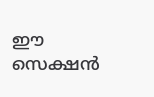ഈ സെക്ഷൻ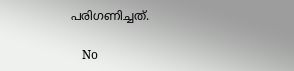പരിഗണിച്ചത്.

    No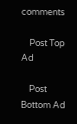comments

    Post Top Ad

    Post Bottom Ad